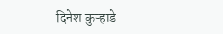दिनेश कुऱ्हाडे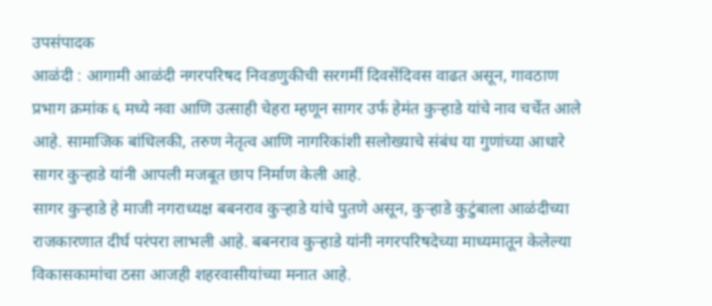उपसंपादक
आळंदी : आगामी आळंदी नगरपरिषद निवडणुकीची सरगर्मी दिवसेंदिवस वाढत असून, गावठाण प्रभाग क्रमांक ६ मध्ये नवा आणि उत्साही चेहरा म्हणून सागर उर्फ हेमंत कुऱ्हाडे यांचे नाव चर्चेत आले आहे. सामाजिक बांधिलकी, तरुण नेतृत्व आणि नागरिकांशी सलोख्याचे संबंध या गुणांच्या आधारे सागर कुऱ्हाडे यांनी आपली मजबूत छाप निर्माण केली आहे.
सागर कुऱ्हाडे हे माजी नगराध्यक्ष बबनराव कुऱ्हाडे यांचे पुतणे असून, कुऱ्हाडे कुटुंबाला आळंदीच्या राजकारणात दीर्घ परंपरा लाभली आहे. बबनराव कुऱ्हाडे यांनी नगरपरिषदेच्या माध्यमातून केलेल्या विकासकामांचा ठसा आजही शहरवासीयांच्या मनात आहे.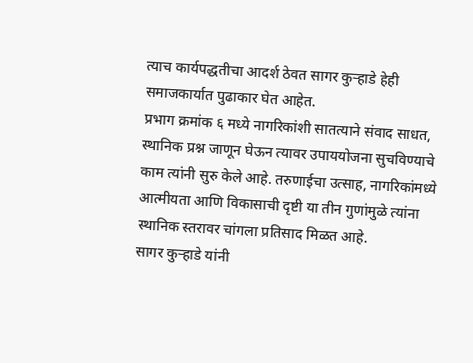त्याच कार्यपद्धतीचा आदर्श ठेवत सागर कुऱ्हाडे हेही समाजकार्यात पुढाकार घेत आहेत.
प्रभाग क्रमांक ६ मध्ये नागरिकांशी सातत्याने संवाद साधत, स्थानिक प्रश्न जाणून घेऊन त्यावर उपाययोजना सुचविण्याचे काम त्यांनी सुरु केले आहे. तरुणाईचा उत्साह, नागरिकांमध्ये आत्मीयता आणि विकासाची दृष्टी या तीन गुणांमुळे त्यांना स्थानिक स्तरावर चांगला प्रतिसाद मिळत आहे.
सागर कुऱ्हाडे यांनी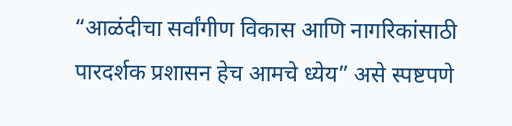“आळंदीचा सर्वांगीण विकास आणि नागरिकांसाठी पारदर्शक प्रशासन हेच आमचे ध्येय” असे स्पष्टपणे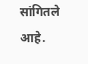सांगितले आहे.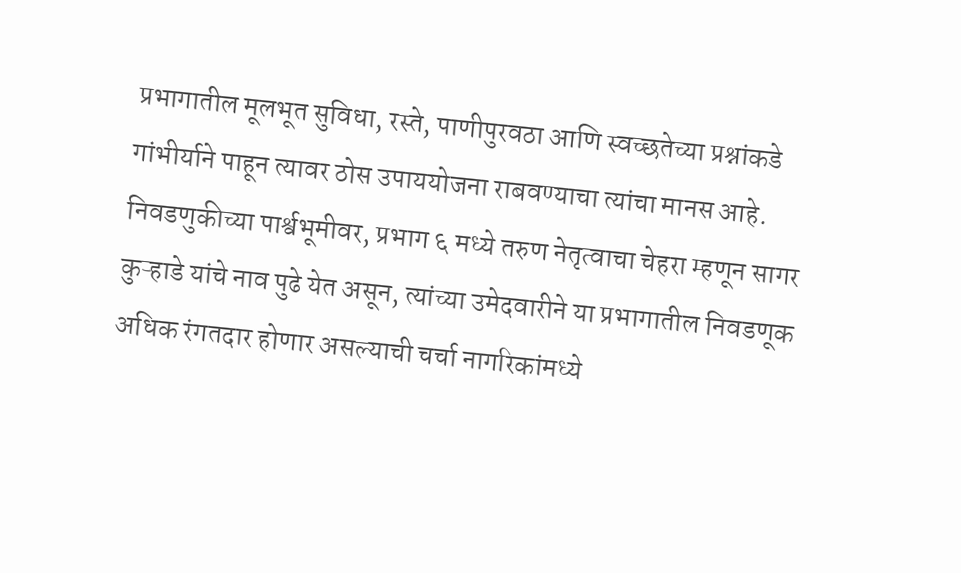प्रभागातील मूलभूत सुविधा, रस्ते, पाणीपुरवठा आणि स्वच्छतेच्या प्रश्नांकडे गांभीर्याने पाहून त्यावर ठोस उपाययोजना राबवण्याचा त्यांचा मानस आहे. निवडणुकीच्या पार्श्वभूमीवर, प्रभाग ६ मध्ये तरुण नेतृत्वाचा चेहरा म्हणून सागर कुऱ्हाडे यांचे नाव पुढे येत असून, त्यांच्या उमेदवारीने या प्रभागातील निवडणूक अधिक रंगतदार होणार असल्याची चर्चा नागरिकांमध्ये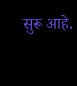सुरू आहे.